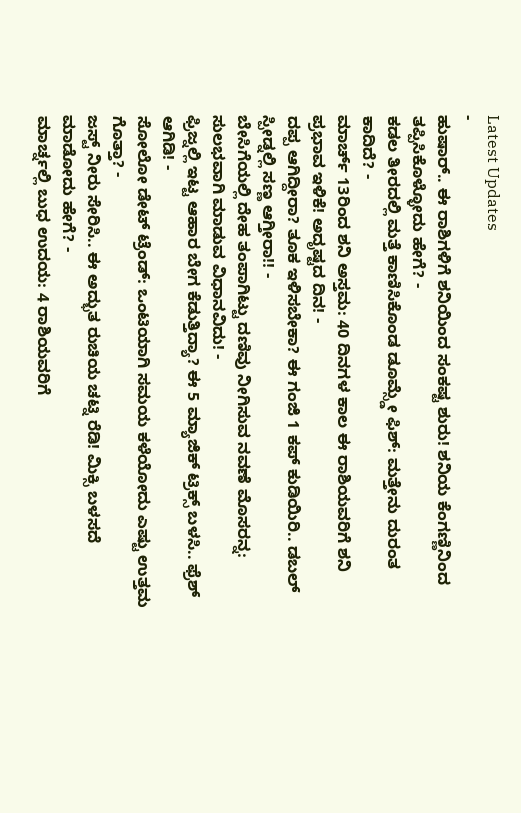Latest Updates
-
ಹುಷಾರ್.. ಈ ರಾಶಿಗಳಿಗೆ ಶನಿಯಿಂದ ಸಂಕಷ್ಟ ಶುರು! ಶನಿಯ ಕೆಂಗಣ್ಣಿನಿಂದ ತಪ್ಪಿಸಿಕೊಳ್ಳೋದು ಹೇಗೆ? -
ಕಡಲ ತೀರದಲ್ಲಿ ಮತ್ತೆ ಕಾಣಿಸಿಕೊಂಡ ಡೂಮ್ಸ್ಡೇ ಫಿಶ್: ಮತ್ತೇನು ದುರಂತ ಕಾದಿದೆ? -
ಮಾರ್ಚ್ 13ರಿಂದ ಶನಿ ಅಸ್ತಮ: 40 ದಿನಗಳ ಕಾಲ ಈ ರಾಶಿಯವರಿಗೆ ಶನಿ ಪ್ರಭಾವ ಇಳಿಕೆ! ಅದೃಷ್ಟದ ದಿನ! -
ದಪ್ಪ ಆಗಿದ್ದೀರಾ? ತೂಕ ಇಳಿಸಬೇಕಾ? ಈ ಗಂಜಿ 1 ಕಪ್ ಕುಡಿಯಿರಿ.. ಡಬಲ್ ಸ್ಪೀಡ್ನಲ್ಲಿ ಸಣ್ಣ ಆಗ್ತೀರಾ!! -
ಬೇಸಿಗೆಯಲ್ಲಿ ದೇಹ ತಂಪಾಗಿಟ್ಟು ದಣಿವು ನೀಗಿಸುವ ನವಣೆ ಮೊಸರನ್ನ: ಸುಲಭವಾಗಿ ಮಾಡುವ ವಿಧಾನವಿದು! -
ಫ್ರಿಜ್ನಲ್ಲಿ ಇಟ್ಟ ಆಹಾರ ಬೇಗ ಕೆಡುತ್ತಿದ್ಯಾ? ಈ 5 ಮ್ಯಾಜಿಕ್ ಟ್ರಿಕ್ಸ್ ಬಳಸಿ.. ಫ್ರೆಶ್ ಆಗಿಡಿ! -
ಸೋಲೋ ಡೇಟ್ ಟ್ರೆಂಡ್: ಒಂಟಿಯಾಗಿ ಸಮಯ ಕಳೆಯೋದು ಎಷ್ಟು ಉತ್ತಮ ಗೊತ್ತಾ? -
ಜಸ್ಟ್ ನೀರು ಸೇರಿಸಿ.. ಈ ಅದ್ಭುತ ರುಚಿಯ ಚಟ್ನಿ ರೆಡಿ! ಮಿಕ್ಸಿ ಬಳಸದೆ ಮಾಡೋದು ಹೇಗೆ? -
ಮಾರ್ಚ್ನಲ್ಲಿ ಬುಧ ಉದಯ: 4 ರಾಶಿಯವರಿಗೆ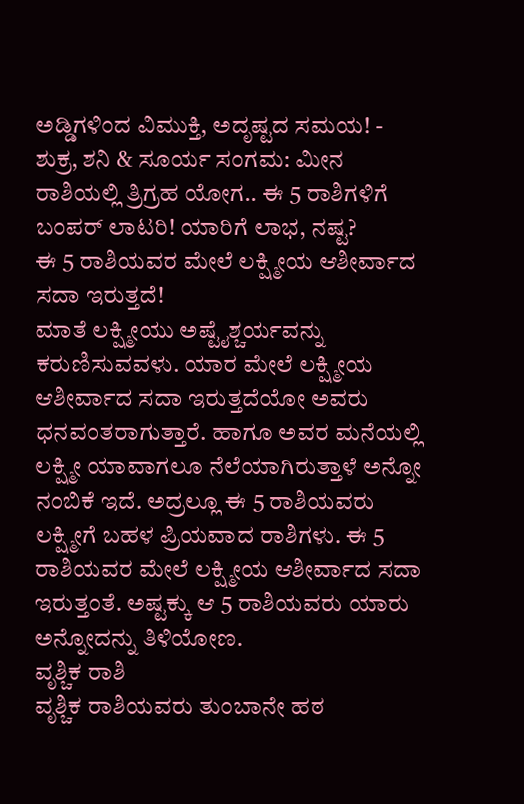ಅಡ್ಡಿಗಳಿಂದ ವಿಮುಕ್ತಿ, ಅದೃಷ್ಟದ ಸಮಯ! -
ಶುಕ್ರ, ಶನಿ & ಸೂರ್ಯ ಸಂಗಮ: ಮೀನ ರಾಶಿಯಲ್ಲಿ ತ್ರಿಗ್ರಹ ಯೋಗ.. ಈ 5 ರಾಶಿಗಳಿಗೆ ಬಂಪರ್ ಲಾಟರಿ! ಯಾರಿಗೆ ಲಾಭ, ನಷ್ಟ?
ಈ 5 ರಾಶಿಯವರ ಮೇಲೆ ಲಕ್ಷ್ಮೀಯ ಆಶೀರ್ವಾದ ಸದಾ ಇರುತ್ತದೆ!
ಮಾತೆ ಲಕ್ಷ್ಮೀಯು ಅಷ್ಟೈಶ್ಚರ್ಯವನ್ನು ಕರುಣಿಸುವವಳು. ಯಾರ ಮೇಲೆ ಲಕ್ಷ್ಮೀಯ ಆಶೀರ್ವಾದ ಸದಾ ಇರುತ್ತದೆಯೋ ಅವರು ಧನವಂತರಾಗುತ್ತಾರೆ. ಹಾಗೂ ಅವರ ಮನೆಯಲ್ಲಿ ಲಕ್ಷ್ಮೀ ಯಾವಾಗಲೂ ನೆಲೆಯಾಗಿರುತ್ತಾಳೆ ಅನ್ನೋ ನಂಬಿಕೆ ಇದೆ. ಅದ್ರಲ್ಲೂ ಈ 5 ರಾಶಿಯವರು ಲಕ್ಷ್ಮೀಗೆ ಬಹಳ ಪ್ರಿಯವಾದ ರಾಶಿಗಳು. ಈ 5 ರಾಶಿಯವರ ಮೇಲೆ ಲಕ್ಷ್ಮೀಯ ಆಶೀರ್ವಾದ ಸದಾ ಇರುತ್ತಂತೆ. ಅಷ್ಟಕ್ಕು ಆ 5 ರಾಶಿಯವರು ಯಾರು ಅನ್ನೋದನ್ನು ತಿಳಿಯೋಣ.
ವೃಶ್ಚಿಕ ರಾಶಿ
ವೃಶ್ಚಿಕ ರಾಶಿಯವರು ತುಂಬಾನೇ ಹಠ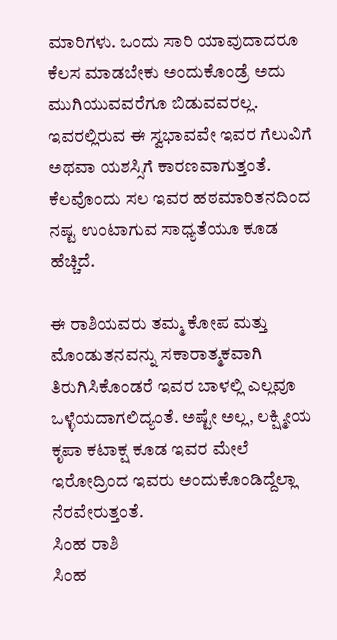ಮಾರಿಗಳು. ಒಂದು ಸಾರಿ ಯಾವುದಾದರೂ ಕೆಲಸ ಮಾಡಬೇಕು ಅಂದುಕೊಂಡ್ರೆ ಅದು ಮುಗಿಯುವವರೆಗೂ ಬಿಡುವವರಲ್ಲ. ಇವರಲ್ಲಿರುವ ಈ ಸ್ವಭಾವವೇ ಇವರ ಗೆಲುವಿಗೆ ಅಥವಾ ಯಶಸ್ಸಿಗೆ ಕಾರಣವಾಗುತ್ತಂತೆ. ಕೆಲವೊಂದು ಸಲ ಇವರ ಹಠಮಾರಿತನದಿಂದ ನಷ್ಟ ಉಂಟಾಗುವ ಸಾಧ್ಯತೆಯೂ ಕೂಡ ಹೆಚ್ಚಿದೆ.

ಈ ರಾಶಿಯವರು ತಮ್ಮ ಕೋಪ ಮತ್ತು ಮೊಂಡುತನವನ್ನು ಸಕಾರಾತ್ಮಕವಾಗಿ ತಿರುಗಿಸಿಕೊಂಡರೆ ಇವರ ಬಾಳಲ್ಲಿ ಎಲ್ಲವೂ ಒಳ್ಳೆಯದಾಗಲಿದ್ಯಂತೆ. ಅಷ್ಟೇ ಅಲ್ಲ, ಲಕ್ಷ್ಮೀಯ ಕೃಪಾ ಕಟಾಕ್ಷ ಕೂಡ ಇವರ ಮೇಲೆ ಇರೋದ್ರಿಂದ ಇವರು ಅಂದುಕೊಂಡಿದ್ದೆಲ್ಲಾ ನೆರವೇರುತ್ತಂತೆ.
ಸಿಂಹ ರಾಶಿ
ಸಿಂಹ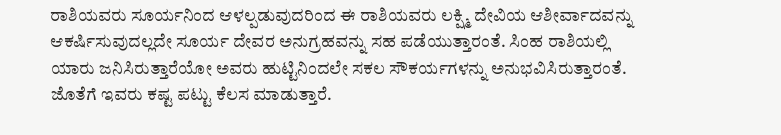ರಾಶಿಯವರು ಸೂರ್ಯನಿಂದ ಆಳಲ್ಪಡುವುದರಿಂದ ಈ ರಾಶಿಯವರು ಲಕ್ಷ್ಮಿ ದೇವಿಯ ಆಶೀರ್ವಾದವನ್ನು ಆಕರ್ಷಿಸುವುದಲ್ಲದೇ ಸೂರ್ಯ ದೇವರ ಅನುಗ್ರಹವನ್ನು ಸಹ ಪಡೆಯುತ್ತಾರಂತೆ. ಸಿಂಹ ರಾಶಿಯಲ್ಲಿ ಯಾರು ಜನಿಸಿರುತ್ತಾರೆಯೋ ಅವರು ಹುಟ್ಟಿನಿಂದಲೇ ಸಕಲ ಸೌಕರ್ಯಗಳನ್ನು ಅನುಭವಿಸಿರುತ್ತಾರಂತೆ. ಜೊತೆಗೆ ಇವರು ಕಷ್ಟ ಪಟ್ಟು ಕೆಲಸ ಮಾಡುತ್ತಾರೆ.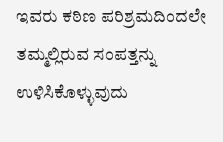ಇವರು ಕಠಿಣ ಪರಿಶ್ರಮದಿಂದಲೇ ತಮ್ಮಲ್ಲಿರುವ ಸಂಪತ್ತನ್ನು ಉಳಿಸಿಕೊಳ್ಳುವುದು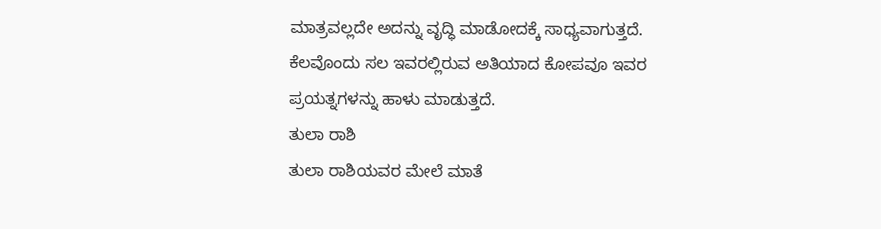ಮಾತ್ರವಲ್ಲದೇ ಅದನ್ನು ವೃದ್ಧಿ ಮಾಡೋದಕ್ಕೆ ಸಾಧ್ಯವಾಗುತ್ತದೆ. ಕೆಲವೊಂದು ಸಲ ಇವರಲ್ಲಿರುವ ಅತಿಯಾದ ಕೋಪವೂ ಇವರ ಪ್ರಯತ್ನಗಳನ್ನು ಹಾಳು ಮಾಡುತ್ತದೆ.
ತುಲಾ ರಾಶಿ
ತುಲಾ ರಾಶಿಯವರ ಮೇಲೆ ಮಾತೆ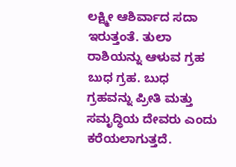ಲಕ್ಷ್ಮೀ ಆಶಿರ್ವಾದ ಸದಾ ಇರುತ್ತಂತೆ. ತುಲಾ ರಾಶಿಯನ್ನು ಆಳುವ ಗ್ರಹ ಬುಧ ಗ್ರಹ. ಬುಧ ಗ್ರಹವನ್ನು ಪ್ರೀತಿ ಮತ್ತು ಸಮೃದ್ಧಿಯ ದೇವರು ಎಂದು ಕರೆಯಲಾಗುತ್ತದೆ.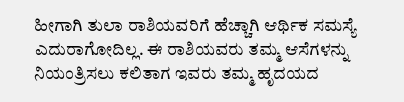ಹೀಗಾಗಿ ತುಲಾ ರಾಶಿಯವರಿಗೆ ಹೆಚ್ಚಾಗಿ ಆರ್ಥಿಕ ಸಮಸ್ಯೆ ಎದುರಾಗೋದಿಲ್ಲ. ಈ ರಾಶಿಯವರು ತಮ್ಮ ಆಸೆಗಳನ್ನು ನಿಯಂತ್ರಿಸಲು ಕಲಿತಾಗ ಇವರು ತಮ್ಮ ಹೃದಯದ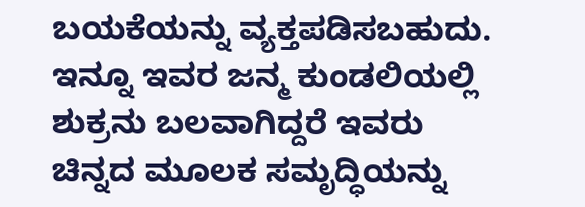ಬಯಕೆಯನ್ನು ವ್ಯಕ್ತಪಡಿಸಬಹುದು. ಇನ್ನೂ ಇವರ ಜನ್ಮ ಕುಂಡಲಿಯಲ್ಲಿ ಶುಕ್ರನು ಬಲವಾಗಿದ್ದರೆ ಇವರು ಚಿನ್ನದ ಮೂಲಕ ಸಮೃದ್ಧಿಯನ್ನು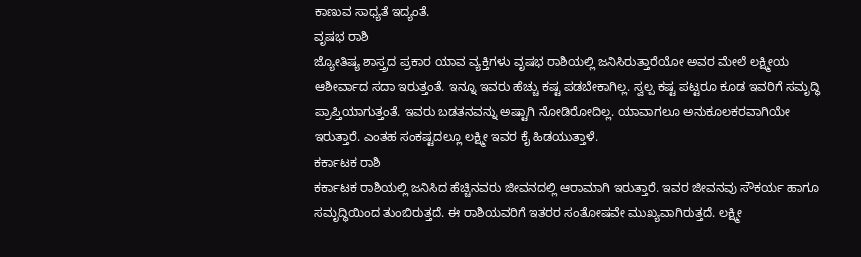ಕಾಣುವ ಸಾಧ್ಯತೆ ಇದ್ಯಂತೆ.
ವೃಷಭ ರಾಶಿ
ಜ್ಯೋತಿಷ್ಯ ಶಾಸ್ತ್ರದ ಪ್ರಕಾರ ಯಾವ ವ್ಯಕ್ತಿಗಳು ವೃಷಭ ರಾಶಿಯಲ್ಲಿ ಜನಿಸಿರುತ್ತಾರೆಯೋ ಅವರ ಮೇಲೆ ಲಕ್ಷ್ಮೀಯ ಆಶೀರ್ವಾದ ಸದಾ ಇರುತ್ತಂತೆ. ಇನ್ನೂ ಇವರು ಹೆಚ್ಚು ಕಷ್ಟ ಪಡಬೇಕಾಗಿಲ್ಲ. ಸ್ವಲ್ಪ ಕಷ್ಟ ಪಟ್ಟರೂ ಕೂಡ ಇವರಿಗೆ ಸಮೃದ್ಧಿ ಪ್ರಾಪ್ತಿಯಾಗುತ್ತಂತೆ. ಇವರು ಬಡತನವನ್ನು ಅಷ್ಟಾಗಿ ನೋಡಿರೋದಿಲ್ಲ. ಯಾವಾಗಲೂ ಅನುಕೂಲಕರವಾಗಿಯೇ ಇರುತ್ತಾರೆ. ಎಂತಹ ಸಂಕಷ್ಟದಲ್ಲೂ ಲಕ್ಷ್ಮೀ ಇವರ ಕೈ ಹಿಡಯುತ್ತಾಳೆ.
ಕರ್ಕಾಟಕ ರಾಶಿ
ಕರ್ಕಾಟಕ ರಾಶಿಯಲ್ಲಿ ಜನಿಸಿದ ಹೆಚ್ಚಿನವರು ಜೀವನದಲ್ಲಿ ಆರಾಮಾಗಿ ಇರುತ್ತಾರೆ. ಇವರ ಜೀವನವು ಸೌಕರ್ಯ ಹಾಗೂ ಸಮೃದ್ಧಿಯಿಂದ ತುಂಬಿರುತ್ತದೆ. ಈ ರಾಶಿಯವರಿಗೆ ಇತರರ ಸಂತೋಷವೇ ಮುಖ್ಯವಾಗಿರುತ್ತದೆ. ಲಕ್ಷ್ಮೀ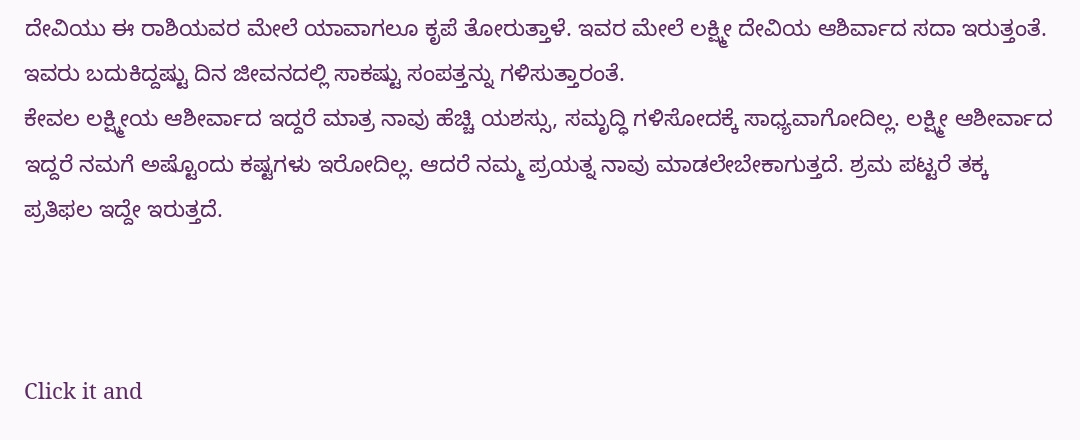ದೇವಿಯು ಈ ರಾಶಿಯವರ ಮೇಲೆ ಯಾವಾಗಲೂ ಕೃಪೆ ತೋರುತ್ತಾಳೆ. ಇವರ ಮೇಲೆ ಲಕ್ಷ್ಮೀ ದೇವಿಯ ಆಶಿರ್ವಾದ ಸದಾ ಇರುತ್ತಂತೆ. ಇವರು ಬದುಕಿದ್ದಷ್ಟು ದಿನ ಜೀವನದಲ್ಲಿ ಸಾಕಷ್ಟು ಸಂಪತ್ತನ್ನು ಗಳಿಸುತ್ತಾರಂತೆ.
ಕೇವಲ ಲಕ್ಷ್ಮೀಯ ಆಶೀರ್ವಾದ ಇದ್ದರೆ ಮಾತ್ರ ನಾವು ಹೆಚ್ಚಿ ಯಶಸ್ಸು, ಸಮೃದ್ಧಿ ಗಳಿಸೋದಕ್ಕೆ ಸಾಧ್ಯವಾಗೋದಿಲ್ಲ. ಲಕ್ಷ್ಮೀ ಆಶೀರ್ವಾದ ಇದ್ದರೆ ನಮಗೆ ಅಷ್ಟೊಂದು ಕಷ್ಟಗಳು ಇರೋದಿಲ್ಲ. ಆದರೆ ನಮ್ಮ ಪ್ರಯತ್ನ ನಾವು ಮಾಡಲೇಬೇಕಾಗುತ್ತದೆ. ಶ್ರಮ ಪಟ್ಟರೆ ತಕ್ಕ ಪ್ರತಿಫಲ ಇದ್ದೇ ಇರುತ್ತದೆ.



Click it and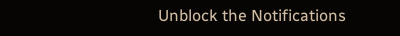Unblock the Notifications